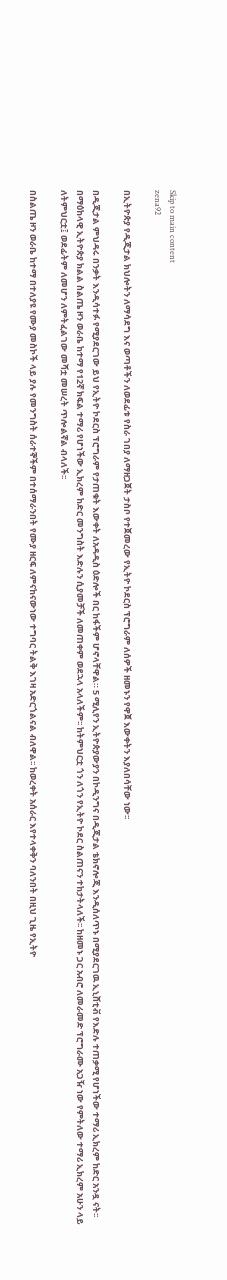Skip to main content
zena92

በኢትዮጵያ የዲጂታል ክህሎትን ለማሳደግ እና ወጣቶችን ለወደፊቱ የስራ ገበያ ለማዘጋጀት ታስቦ የተጀመረው የኢትዮ ኮደርስ ፕሮግራም ለሰዎች ዘመኑን የዋጀ እውቀትን እያለበሳቸው ነው፡፡

በዲጂታል ምህዳሩ በንቃት እንዲሳተፉ የሚያደርገው ይህ የኢትዮ ኮደርስ ፕሮግራም የታጠቁት እውቀት ለአዳዲስ ዕድሎች በር ከፋችም ሆኖላቸዋል። 5 ሚሊየን ኢትዮጵያውያን በኮዲንግና በዲጂታል ቴክኖሎጂ እንዲሰለጥኑ በሚያደርገዉ ኢኒሸቲቭ የእድሉ ተጠቃሚ የሆነችው ተማሪ ኢክረም ከድር አንዷ ናት፡፡ በማዕከላዊ ኢትዮጵያ ክልል ስልጤ ዞን ወራቤ ከተማ የ12ኛ ክፍል ተማሪ የሆነችው ኢክረም ከድር መንግስት እድሉን ሲያመቻች ለመጠቀም ወደኋላ አላለችም፡፡ ከትምህርቷ ጎን ለጎን የኢትዮ ኮደር ስልጠናን ተከታትላለች፡፡ ከዘመኑ ጋር አብሮ ለመራመድ ፕሮግራሙ አጋዥ ነው የምትለው ተማሪ ኢክረም አሁን ላይ ለትምህርቷ፤ ወደፊትም ለመሆን ለምትፈልገው መሻቷ መሠረት ጥሎልኛል ብላለች፡፡

በስልጤ ዞን ወራቤ ከተማ በተለያዩ የሙያ መስኮች ላይ ያሉ የመንግስት ሰራተኞችም በተሰማራንበት የሙያ ዘርፍ ለምናከናውነው ተግባር ትልቅ እገዛ አድርጎልናል ብለዋል፡፡ ከወረቀት አሰራር እየተላቀቅን ባለንበት በዚህ ጊዜ የኢትዮ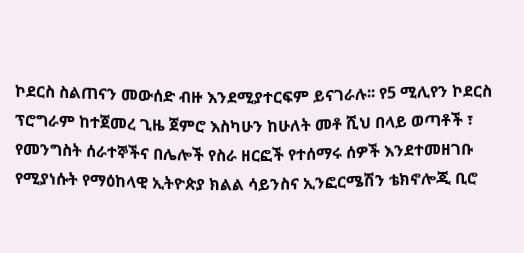ኮደርስ ስልጠናን መውሰድ ብዙ እንደሚያተርፍም ይናገራሉ፡፡ የ5 ሚሊየን ኮደርስ ፕሮግራም ከተጀመረ ጊዜ ጀምሮ እስካሁን ከሁለት መቶ ሺህ በላይ ወጣቶች ፣ የመንግስት ሰራተኞችና በሌሎች የስራ ዘርፎች የተሰማሩ ሰዎች እንደተመዘገቡ የሚያነሱት የማዕከላዊ ኢትዮጵያ ክልል ሳይንስና ኢንፎርሜሽን ቴክኖሎጂ ቢሮ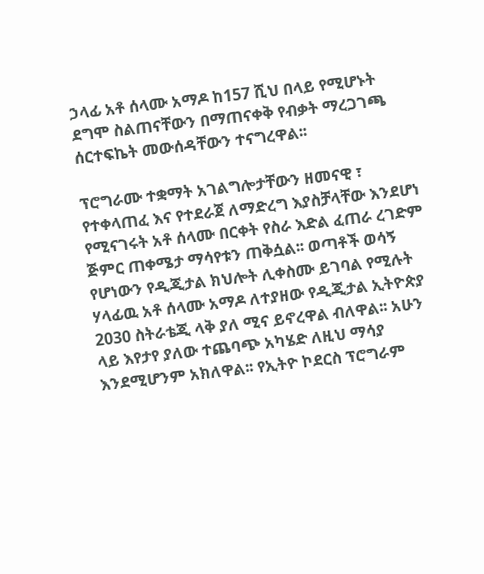ኃላፊ አቶ ሰላሙ አማዶ ከ157 ሺህ በላይ የሚሆኑት ደግሞ ስልጠናቸውን በማጠናቀቅ የብቃት ማረጋገጫ ሰርተፍኬት መውሰዳቸውን ተናግረዋል፡፡

ፕሮግራሙ ተቋማት አገልግሎታቸውን ዘመናዊ ፣ የተቀላጠፈ እና የተደራጀ ለማድረግ እያስቻላቸው እንደሆነ የሚናገሩት አቶ ሰላሙ በርቀት የስራ እድል ፈጠራ ረገድም ጅምር ጠቀሜታ ማሳየቱን ጠቅሷል፡፡ ወጣቶች ወሳኝ የሆነውን የዲጂታል ክህሎት ሊቀስሙ ይገባል የሚሉት ሃላፊዉ አቶ ሰላሙ አማዶ ለተያዘው የዲጂታል ኢትዮጵያ 2030 ስትራቴጂ ላቅ ያለ ሚና ይኖረዋል ብለዋል፡፡ አሁን ላይ እየታየ ያለው ተጨባጭ አካሄድ ለዚህ ማሳያ እንደሚሆንም አክለዋል፡፡ የኢትዮ ኮደርስ ፕሮግራም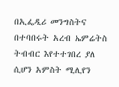በኢፌዲሪ መንግስትና በተባበሩት አረብ ኤምሬትስ ትብብር እየተተገበረ ያለ ሲሆን አምስት ሚሊየን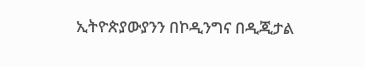ኢትዮጵያውያንን በኮዲንግና በዲጂታል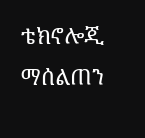ቴክኖሎጂ ማሰልጠን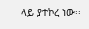ላይ ያተኮረ ነው፡፡